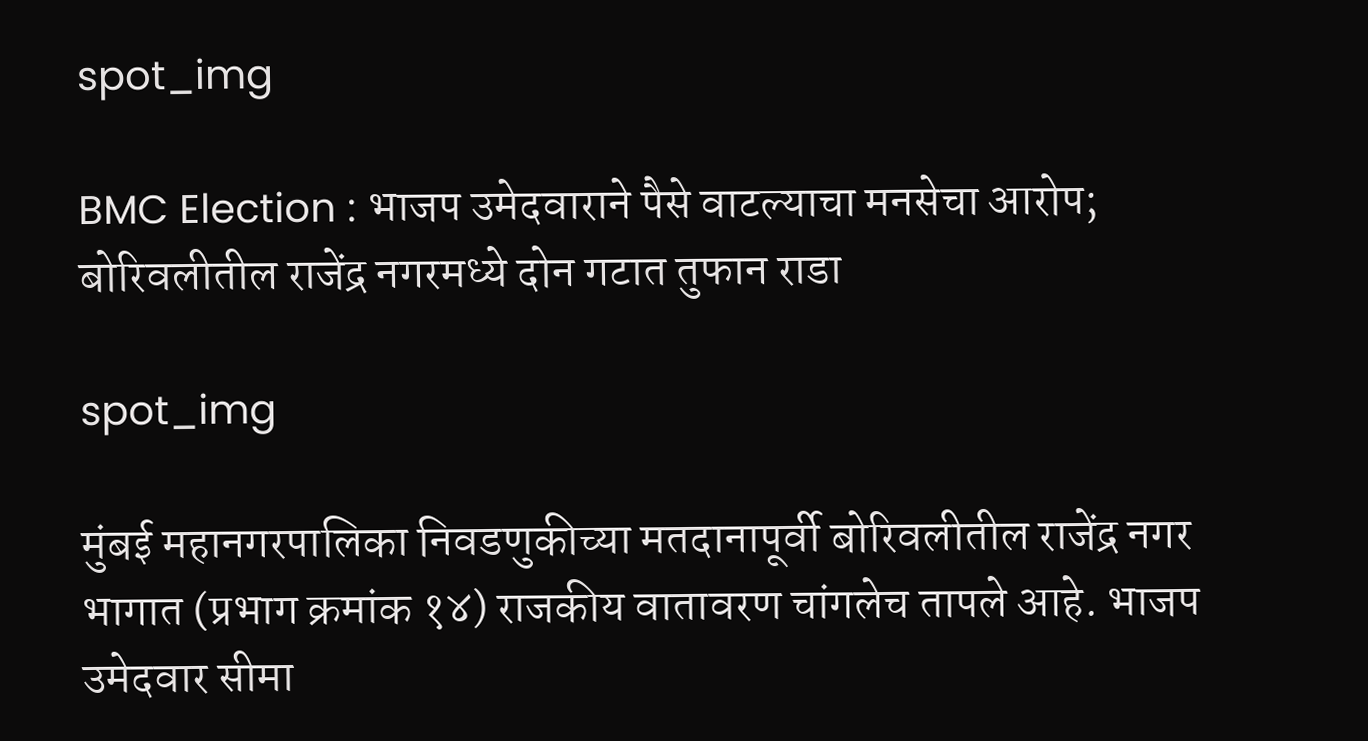spot_img

BMC Election : भाजप उमेदवाराने पैसे वाटल्याचा मनसेचा आरोप; बोरिवलीतील राजेंद्र नगरमध्ये दोन गटात तुफान राडा

spot_img

मुंबई महानगरपालिका निवडणुकीच्या मतदानापूर्वी बोरिवलीतील राजेंद्र नगर भागात (प्रभाग क्रमांक १४) राजकीय वातावरण चांगलेच तापले आहे. भाजप उमेदवार सीमा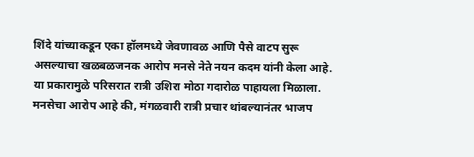शिंदे यांच्याकडून एका हॉलमध्ये जेवणावळ आणि पैसे वाटप सुरू असल्याचा खळबळजनक आरोप मनसे नेते नयन कदम यांनी केला आहे. या प्रकारामुळे परिसरात रात्री उशिरा मोठा गदारोळ पाहायला मिळाला. मनसेचा आरोप आहे की, मंगळवारी रात्री प्रचार थांबल्यानंतर भाजप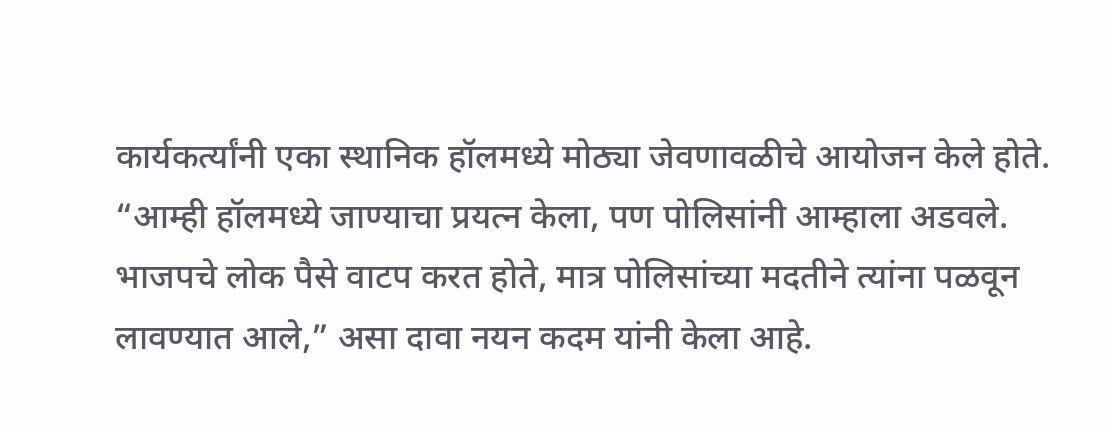कार्यकर्त्यांनी एका स्थानिक हॉलमध्ये मोठ्या जेवणावळीचे आयोजन केले होते. “आम्ही हॉलमध्ये जाण्याचा प्रयत्न केला, पण पोलिसांनी आम्हाला अडवले. भाजपचे लोक पैसे वाटप करत होते, मात्र पोलिसांच्या मदतीने त्यांना पळवून लावण्यात आले,” असा दावा नयन कदम यांनी केला आहे.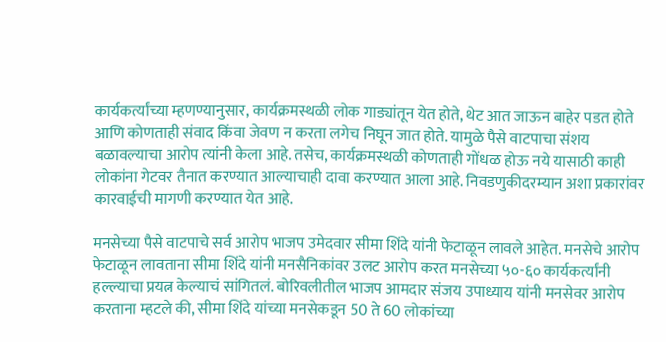कार्यकर्त्यांच्या म्हणण्यानुसार, कार्यक्रमस्थळी लोक गाड्यांतून येत होते, थेट आत जाऊन बाहेर पडत होते आणि कोणताही संवाद किंवा जेवण न करता लगेच निघून जात होते. यामुळे पैसे वाटपाचा संशय बळावल्याचा आरोप त्यांनी केला आहे. तसेच, कार्यक्रमस्थळी कोणताही गोंधळ होऊ नये यासाठी काही लोकांना गेटवर तैनात करण्यात आल्याचाही दावा करण्यात आला आहे. निवडणुकीदरम्यान अशा प्रकारांवर कारवाईची मागणी करण्यात येत आहे.

मनसेच्या पैसे वाटपाचे सर्व आरोप भाजप उमेदवार सीमा शिंदे यांनी फेटाळून लावले आहेत. मनसेचे आरोप फेटाळून लावताना सीमा शिंदे यांनी मनसैनिकांवर उलट आरोप करत मनसेच्या ५०-६० कार्यकर्त्यांनी हल्ल्याचा प्रयत्न केल्याचं सांगितलं. बोरिवलीतील भाजप आमदार संजय उपाध्याय यांनी मनसेवर आरोप करताना म्हटले की, सीमा शिंदे यांच्या मनसेकडून 50 ते 60 लोकांच्या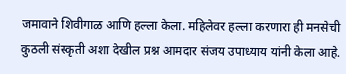जमावाने शिवीगाळ आणि हल्ला केला. महिलेवर हल्ला करणारा ही मनसेची कुठली संस्कृती अशा देखील प्रश्न आमदार संजय उपाध्याय यांनी केला आहे.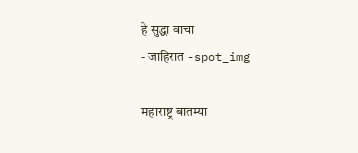हे सुद्धा वाचा
- जाहिरात -spot_img

महाराष्ट्र बातम्या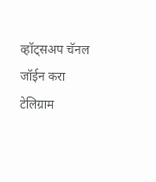व्हॉट्सअप चॅनल जॉईन करा
टेलिग्राम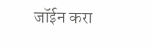जॉईन करा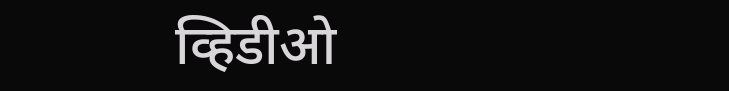व्हिडीओ